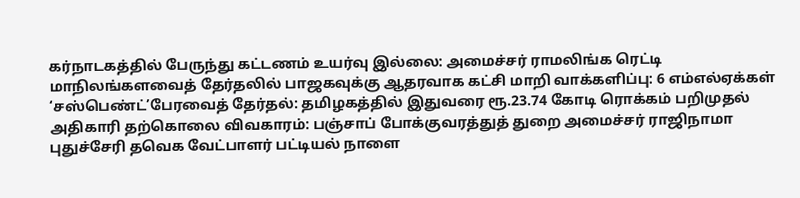கர்நாடகத்தில் பேருந்து கட்டணம் உயர்வு இல்லை: அமைச்சர் ராமலிங்க ரெட்டி மாநிலங்களவைத் தேர்தலில் பாஜகவுக்கு ஆதரவாக கட்சி மாறி வாக்களிப்பு: 6 எம்எல்ஏக்கள் ‘சஸ்பெண்ட்’பேரவைத் தேர்தல்: தமிழகத்தில் இதுவரை ரூ.23.74 கோடி ரொக்கம் பறிமுதல் அதிகாரி தற்கொலை விவகாரம்: பஞ்சாப் போக்குவரத்துத் துறை அமைச்சர் ராஜிநாமா புதுச்சேரி தவெக வேட்பாளர் பட்டியல் நாளை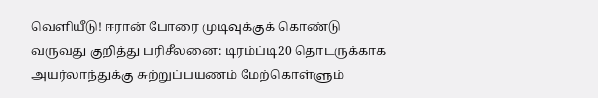வெளியீடு! ஈரான் போரை முடிவுக்குக் கொண்டு வருவது குறித்து பரிசீலனை: டிரம்ப்டி20 தொடருக்காக அயர்லாந்துக்கு சுற்றுப்பயணம் மேற்கொள்ளும்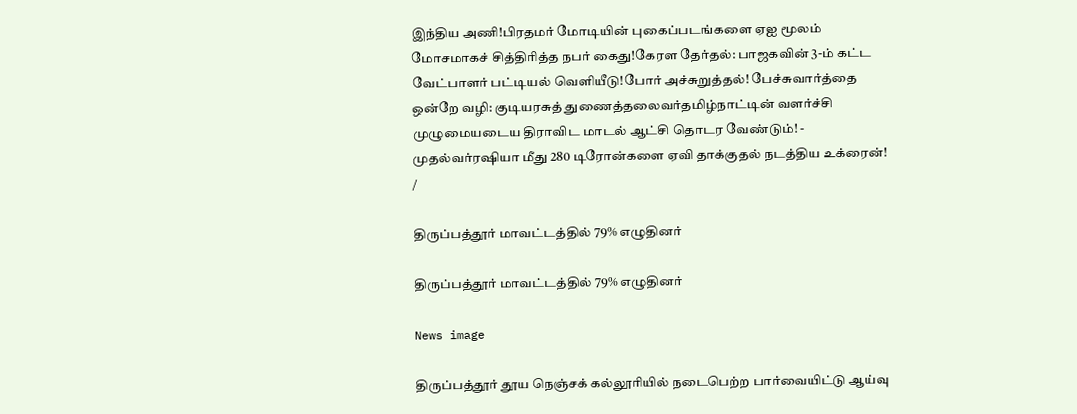இந்திய அணி!பிரதமர் மோடியின் புகைப்படங்களை ஏஐ மூலம் மோசமாகச் சித்திரித்த நபர் கைது!கேரள தேர்தல்: பாஜகவின் 3-ம் கட்ட வேட்பாளர் பட்டியல் வெளியீடு!போர் அச்சுறுத்தல்! பேச்சுவார்த்தை ஒன்றே வழி: குடியரசுத் துணைத்தலைவர்தமிழ்நாட்டின் வளர்ச்சி முழுமையடைய திராவிட மாடல் ஆட்சி தொடர வேண்டும்! - முதல்வர்ரஷியா மீது 280 டிரோன்களை ஏவி தாக்குதல் நடத்திய உக்ரைன்!
/

திருப்பத்தூர் மாவட்டத்தில் 79% எழுதினர்

திருப்பத்தூர் மாவட்டத்தில் 79% எழுதினர்

News image

திருப்பத்தூர் தூய நெஞ்சக் கல்லூரியில் நடைபெற்ற பார்வையிட்டு ஆய்வு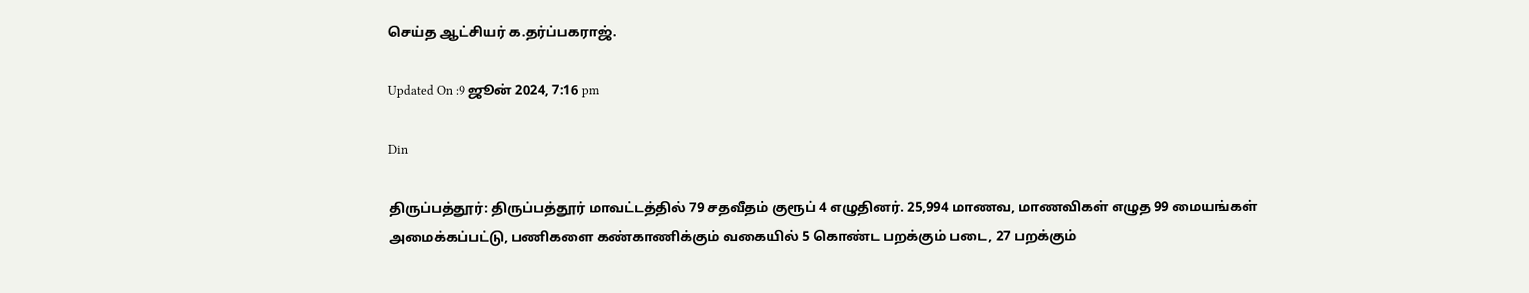செய்த ஆட்சியர் க.தர்ப்பகராஜ்.

Updated On :9 ஜூன் 2024, 7:16 pm

Din

திருப்பத்தூர்: திருப்பத்தூர் மாவட்டத்தில் 79 சதவீதம் குரூப் 4 எழுதினர். 25,994 மாணவ, மாணவிகள் எழுத 99 மையங்கள் அமைக்கப்பட்டு, பணிகளை கண்காணிக்கும் வகையில் 5 கொண்ட பறக்கும் படை, 27 பறக்கும்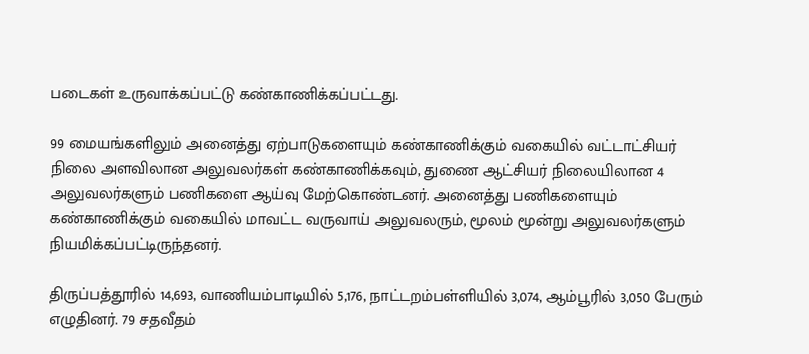படைகள் உருவாக்கப்பட்டு கண்காணிக்கப்பட்டது.

99 மையங்களிலும் அனைத்து ஏற்பாடுகளையும் கண்காணிக்கும் வகையில் வட்டாட்சியர் நிலை அளவிலான அலுவலர்கள் கண்காணிக்கவும், துணை ஆட்சியர் நிலையிலான 4 அலுவலர்களும் பணிகளை ஆய்வு மேற்கொண்டனர். அனைத்து பணிகளையும் கண்காணிக்கும் வகையில் மாவட்ட வருவாய் அலுவலரும், மூலம் மூன்று அலுவலர்களும் நியமிக்கப்பட்டிருந்தனர்.

திருப்பத்தூரில் 14,693, வாணியம்பாடியில் 5,176, நாட்டறம்பள்ளியில் 3,074, ஆம்பூரில் 3,050 பேரும் எழுதினர். 79 சதவீதம்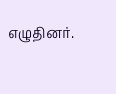எழுதினர்.